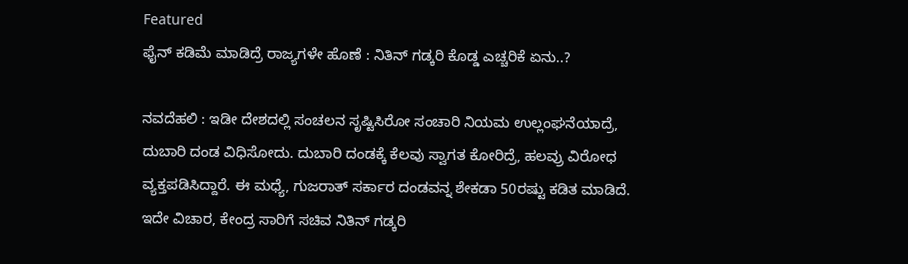Featured
ಫೈನ್ ಕಡಿಮೆ ಮಾಡಿದ್ರೆ ರಾಜ್ಯಗಳೇ ಹೊಣೆ : ನಿತಿನ್ ಗಡ್ಕರಿ ಕೊಡ್ಡ ಎಚ್ಚರಿಕೆ ಏನು..?

ನವದೆಹಲಿ : ಇಡೀ ದೇಶದಲ್ಲಿ ಸಂಚಲನ ಸೃಷ್ಟಿಸಿರೋ ಸಂಚಾರಿ ನಿಯಮ ಉಲ್ಲಂಘನೆಯಾದ್ರೆ, ದುಬಾರಿ ದಂಡ ವಿಧಿಸೋದು. ದುಬಾರಿ ದಂಡಕ್ಕೆ ಕೆಲವು ಸ್ವಾಗತ ಕೋರಿದ್ರೆ, ಹಲವ್ರು ವಿರೋಧ ವ್ಯಕ್ತಪಡಿಸಿದ್ದಾರೆ. ಈ ಮಧ್ಯೆ, ಗುಜರಾತ್ ಸರ್ಕಾರ ದಂಡವನ್ನ ಶೇಕಡಾ 50ರಷ್ಟು ಕಡಿತ ಮಾಡಿದೆ. ಇದೇ ವಿಚಾರ, ಕೇಂದ್ರ ಸಾರಿಗೆ ಸಚಿವ ನಿತಿನ್ ಗಡ್ಕರಿ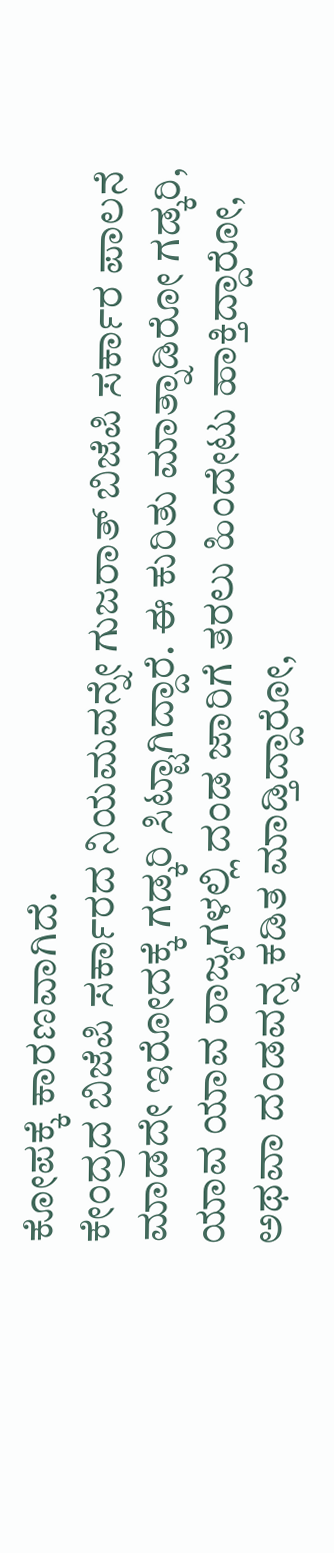ಕೋಪಕ್ಕೆ ಕಾರಣವಾಗಿದೆ.
ಕೇಂದ್ರದ ಬಿಜೆಪಿ ಸರ್ಕಾರದ ನಿಯಮವನ್ನೇ ಗುಜರಾತ್ ಬಿಜೆಪಿ ಸರ್ಕಾರ ಪಾಲನೆ ಮಾಡದೇ ಇರೋದಕ್ಕೆ ಗಡ್ಕರಿ ಸಿಟ್ಟಾಗಿದ್ದಾರೆ. ಈ ಕುರಿತು ಮಾತ್ನಾಡಿರೋ ಗಡ್ಕರಿ, ಯಾವ ಯಾವ ರಾಜ್ಯಗಳಲ್ಲಿ ದಂಡ ಜಾರಿಗೆ ತರಲು ಹಿಂದೇಟು ಹಾಕ್ತಿದ್ದಾರೋ, ಅಥವಾ ದಂಡವನ್ನ ಕಡಿತ ಮಾಡ್ತಿದ್ದಾರೋ,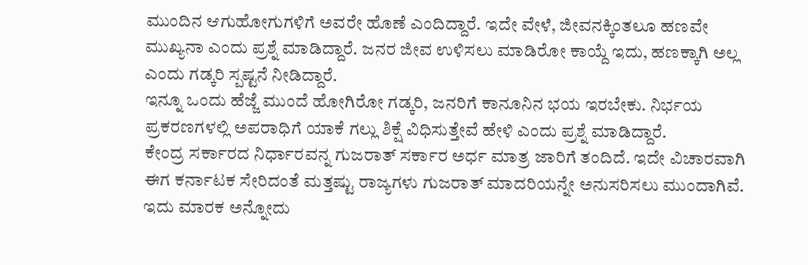ಮುಂದಿನ ಆಗುಹೋಗುಗಳಿಗೆ ಅವರೇ ಹೊಣೆ ಎಂದಿದ್ದಾರೆ. ಇದೇ ವೇಳೆ, ಜೀವನಕ್ಕಿಂತಲೂ ಹಣವೇ ಮುಖ್ಯನಾ ಎಂದು ಪ್ರಶ್ನೆ ಮಾಡಿದ್ದಾರೆ. ಜನರ ಜೀವ ಉಳಿಸಲು ಮಾಡಿರೋ ಕಾಯ್ದೆ ಇದು, ಹಣಕ್ಕಾಗಿ ಅಲ್ಲ ಎಂದು ಗಡ್ಕರಿ ಸ್ಪಷ್ಟನೆ ನೀಡಿದ್ದಾರೆ.
ಇನ್ನೂ ಒಂದು ಹೆಜ್ಜೆ ಮುಂದೆ ಹೋಗಿರೋ ಗಡ್ಕರಿ, ಜನರಿಗೆ ಕಾನೂನಿನ ಭಯ ಇರಬೇಕು. ನಿರ್ಭಯ ಪ್ರಕರಣಗಳಲ್ಲಿ ಅಪರಾಧಿಗೆ ಯಾಕೆ ಗಲ್ಲು ಶಿಕ್ಷೆ ವಿಧಿಸುತ್ತೇವೆ ಹೇಳಿ ಎಂದು ಪ್ರಶ್ನೆ ಮಾಡಿದ್ದಾರೆ.
ಕೇಂದ್ರ ಸರ್ಕಾರದ ನಿರ್ಧಾರವನ್ನ ಗುಜರಾತ್ ಸರ್ಕಾರ ಅರ್ಧ ಮಾತ್ರ ಜಾರಿಗೆ ತಂದಿದೆ. ಇದೇ ವಿಚಾರವಾಗಿ ಈಗ ಕರ್ನಾಟಕ ಸೇರಿದಂತೆ ಮತ್ತಷ್ಟು ರಾಜ್ಯಗಳು ಗುಜರಾತ್ ಮಾದರಿಯನ್ನೇ ಅನುಸರಿಸಲು ಮುಂದಾಗಿವೆ. ಇದು ಮಾರಕ ಅನ್ನೋದು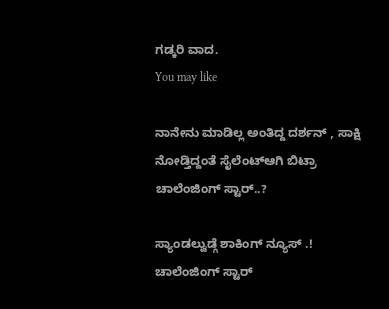ಗಡ್ಕರಿ ವಾದ.
You may like

ನಾನೇನು ಮಾಡಿಲ್ಲ ಅಂತಿದ್ದ ದರ್ಶನ್ , ಸಾಕ್ಷಿ ನೋಡ್ತಿದ್ದಂತೆ ಸೈಲೆಂಟ್ಆಗಿ ಬಿಟ್ರಾ ಚಾಲೆಂಜಿಂಗ್ ಸ್ಟಾರ್..?

ಸ್ಯಾಂಡಲ್ವುಡ್ಗೆ ಶಾಕಿಂಗ್ ನ್ಯೂಸ್ .! ಚಾಲೆಂಜಿಂಗ್ ಸ್ಟಾರ್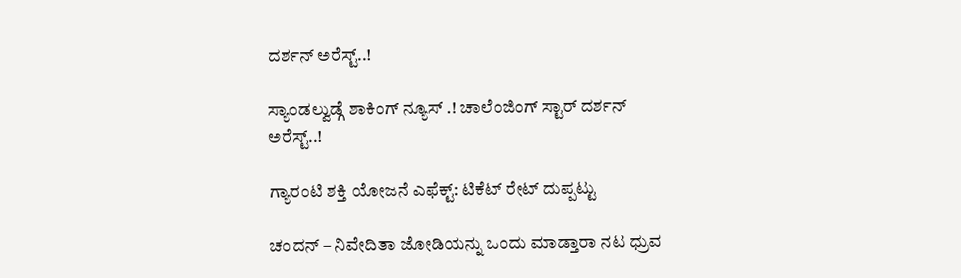ದರ್ಶನ್ ಅರೆಸ್ಟ್..!

ಸ್ಯಾಂಡಲ್ವುಡ್ಗೆ ಶಾಕಿಂಗ್ ನ್ಯೂಸ್ .! ಚಾಲೆಂಜಿಂಗ್ ಸ್ಟಾರ್ ದರ್ಶನ್ ಅರೆಸ್ಟ್..!

ಗ್ಯಾರಂಟಿ ಶಕ್ತಿ ಯೋಜನೆ ಎಫೆಕ್ಟ್: ಟಿಕೆಟ್ ರೇಟ್ ದುಪ್ಪಟ್ಟು

ಚಂದನ್ – ನಿವೇದಿತಾ ಜೋಡಿಯನ್ನು ಒಂದು ಮಾಡ್ತಾರಾ ನಟ ಧ್ರುವ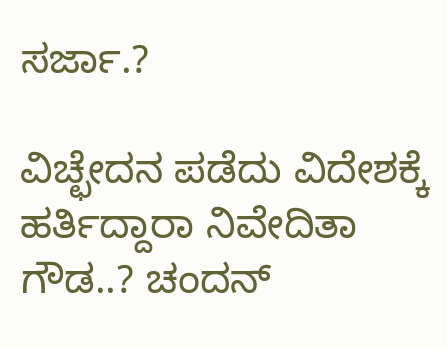ಸರ್ಜಾ.?

ವಿಚ್ಛೇದನ ಪಡೆದು ವಿದೇಶಕ್ಕೆ ಹರ್ತಿದ್ದಾರಾ ನಿವೇದಿತಾ ಗೌಡ..? ಚಂದನ್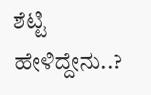ಶೆಟ್ಟಿ ಹೇಳಿದ್ದೇನು..?